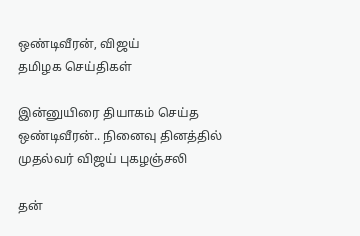ஒண்டிவீரன், விஜய்
தமிழக செய்திகள்

இன்னுயிரை தியாகம் செய்த ஒண்டிவீரன்.. நினைவு தினத்தில் முதல்வர் விஜய் புகழஞ்சலி

தன்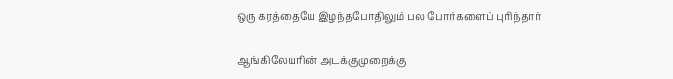ஒரு கரத்தையே இழந்தபோதிலும் பல போர்களைப் புரிந்தார்

ஆங்கிலேயரின் அடக்குமுறைக்கு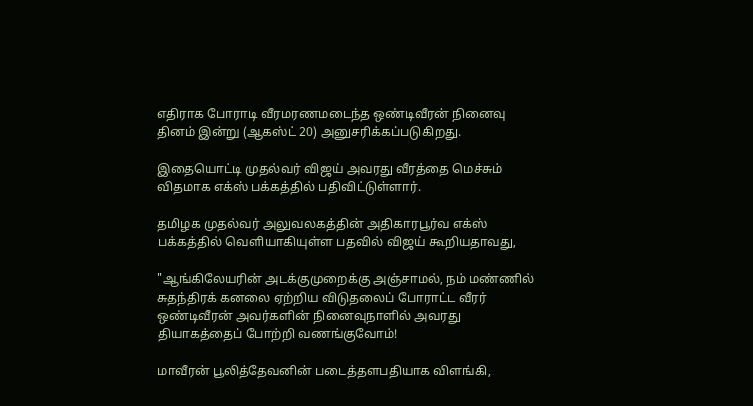எதிராக போராடி வீரமரணமடைந்த ஒண்டிவீரன் நினைவு தினம் இன்று (ஆகஸ்ட் 20) அனுசரிக்கப்படுகிறது.

இதையொட்டி முதல்வர் விஜய் அவரது வீரத்தை மெச்சும் விதமாக எக்ஸ் பக்கத்தில் பதிவிட்டுள்ளார்.

தமிழக முதல்வர் அலுவலகத்தின் அதிகாரபூர்வ எக்ஸ் பக்கத்தில் வெளியாகியுள்ள பதவில் விஜய் கூறியதாவது,

"ஆங்கிலேயரின் அடக்குமுறைக்கு அஞ்சாமல், நம் மண்ணில் சுதந்திரக் கனலை ஏற்றிய விடுதலைப் போராட்ட வீரர் ஒண்டிவீரன் அவர்களின் நினைவுநாளில் அவரது தியாகத்தைப் போற்றி வணங்குவோம்!

மாவீரன் பூலித்தேவனின் படைத்தளபதியாக விளங்கி,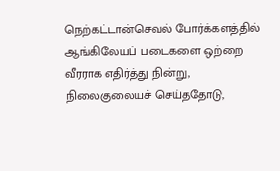நெற்கட்டான்செவல் போர்க்களத்தில் ஆங்கிலேயப் படைகளை ஒற்றை வீரராக எதிர்த்து நின்று, நிலைகுலையச் செய்ததோடு,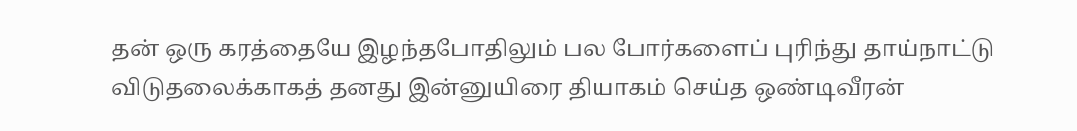தன் ஒரு கரத்தையே இழந்தபோதிலும் பல போர்களைப் புரிந்து தாய்நாட்டு விடுதலைக்காகத் தனது இன்னுயிரை தியாகம் செய்த ஒண்டிவீரன்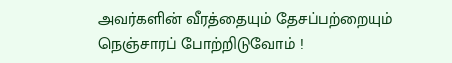அவர்களின் வீரத்தையும் தேசப்பற்றையும் நெஞ்சாரப் போற்றிடுவோம் !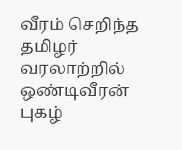வீரம் செறிந்த தமிழர் வரலாற்றில் ஒண்டிவீரன் புகழ்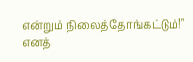என்றும் நிலைத்தோங்கட்டும்!" எனத்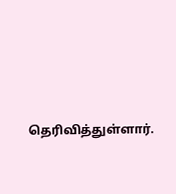தெரிவித்துள்ளார்.